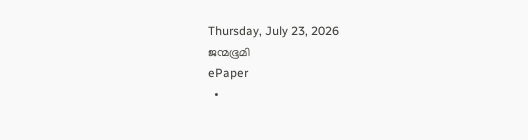Thursday, July 23, 2026
ജന്മഭൂമി
ePaper
  •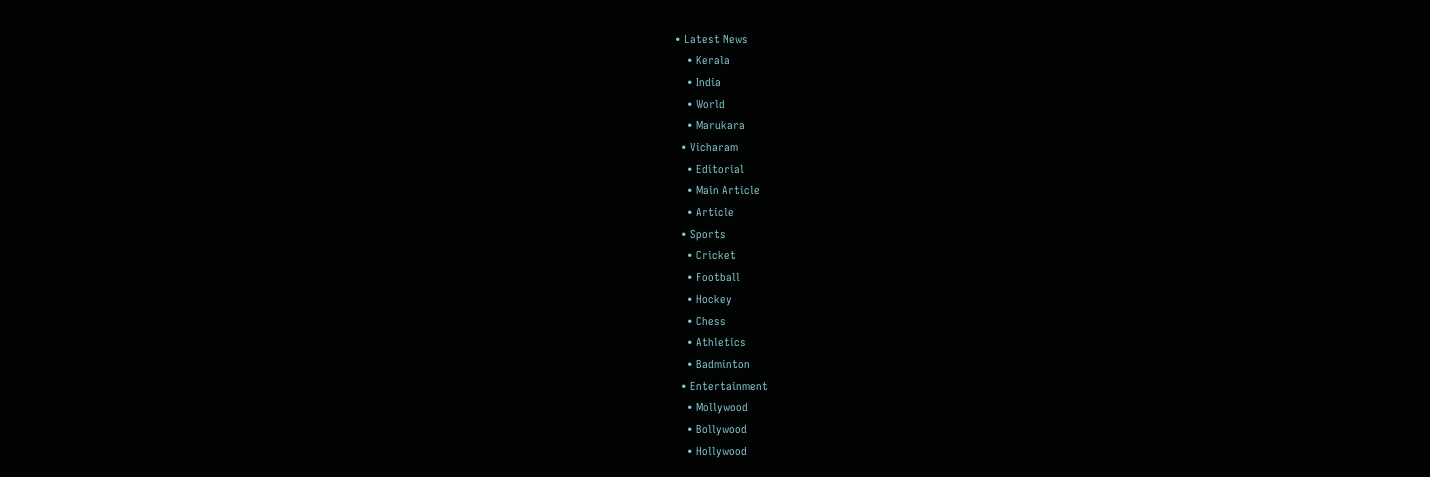• Latest News
    • Kerala
    • India
    • World
    • Marukara
  • Vicharam
    • Editorial
    • Main Article
    • Article
  • Sports
    • Cricket
    • Football
    • Hockey
    • Chess
    • Athletics
    • Badminton
  • Entertainment
    • Mollywood
    • Bollywood
    • Hollywood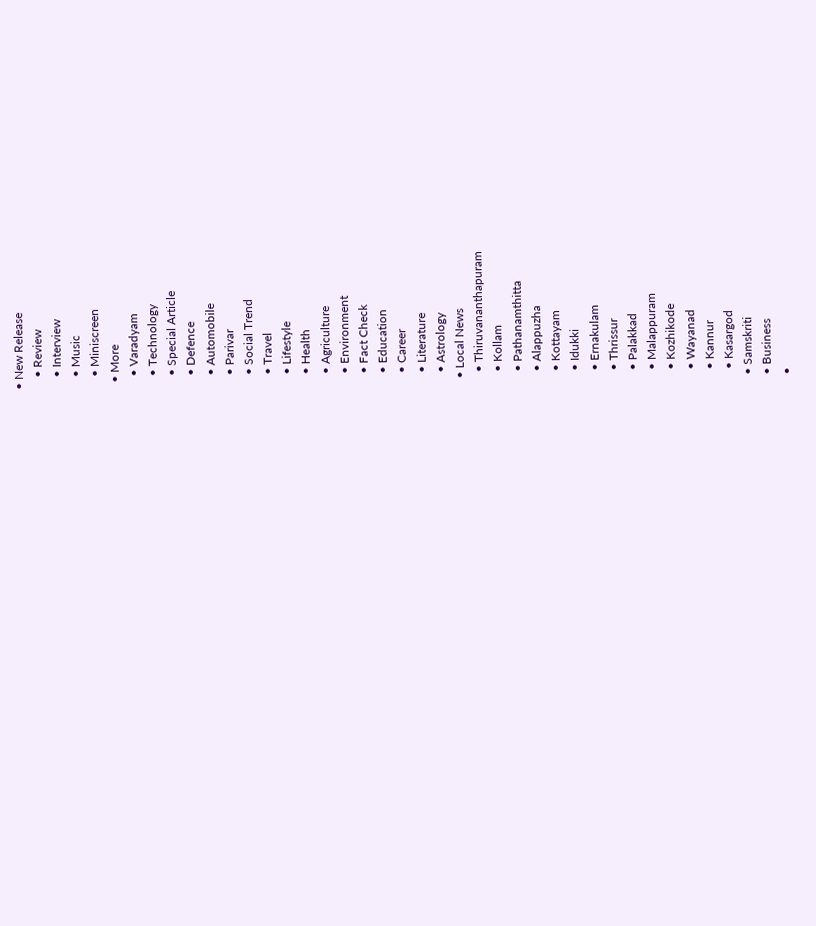• New Release
    • Review
    • Interview
    • Music
    • Miniscreen
  • More
    • Varadyam
    • Technology
    • Special Article
    • Defence
    • Automobile
    • Parivar
    • Social Trend
    • Travel
    • Lifestyle
    • Health
    • Agriculture
    • Environment
    • Fact Check
    • Education
    • Career
    • Literature
    • Astrology
  • Local News
    • Thiruvananthapuram
    • Kollam
    • Pathanamthitta
    • Alappuzha
    • Kottayam
    • Idukki
    • Ernakulam
    • Thrissur
    • Palakkad
    • Malappuram
    • Kozhikode
    • Wayanad
    • Kannur
    • Kasargod
  • Samskriti
  • Business
  •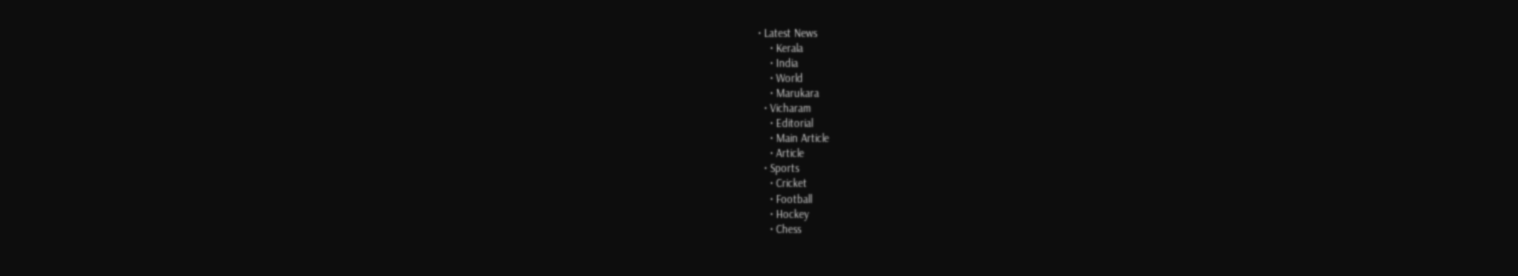• Latest News
    • Kerala
    • India
    • World
    • Marukara
  • Vicharam
    • Editorial
    • Main Article
    • Article
  • Sports
    • Cricket
    • Football
    • Hockey
    • Chess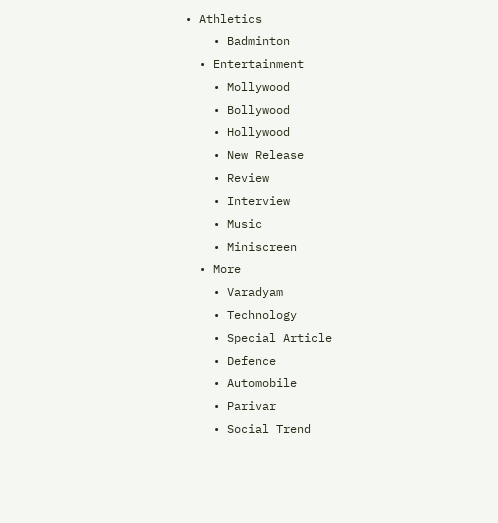• Athletics
    • Badminton
  • Entertainment
    • Mollywood
    • Bollywood
    • Hollywood
    • New Release
    • Review
    • Interview
    • Music
    • Miniscreen
  • More
    • Varadyam
    • Technology
    • Special Article
    • Defence
    • Automobile
    • Parivar
    • Social Trend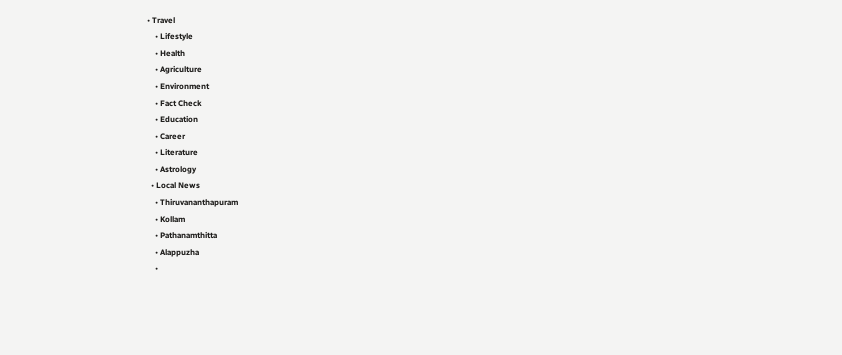• Travel
    • Lifestyle
    • Health
    • Agriculture
    • Environment
    • Fact Check
    • Education
    • Career
    • Literature
    • Astrology
  • Local News
    • Thiruvananthapuram
    • Kollam
    • Pathanamthitta
    • Alappuzha
    •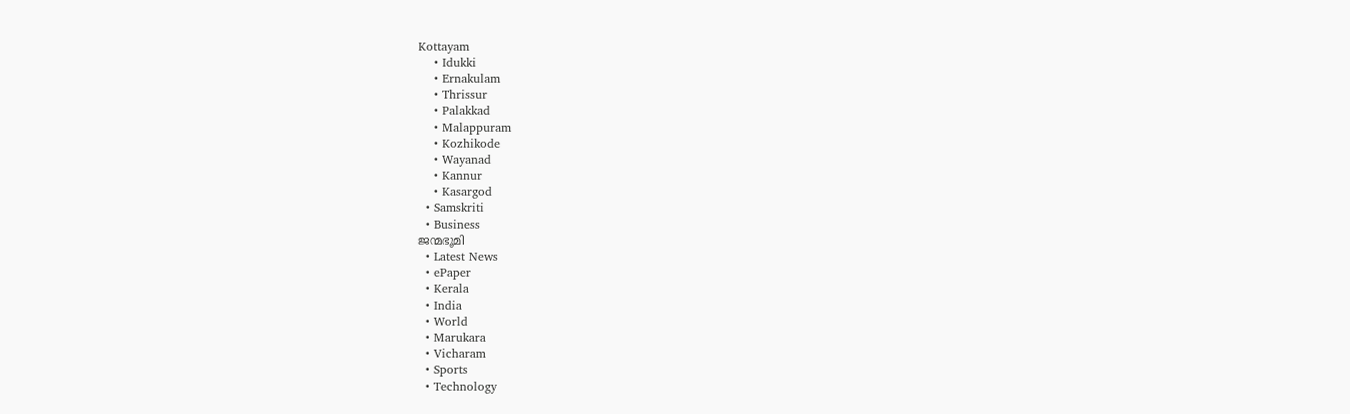Kottayam
    • Idukki
    • Ernakulam
    • Thrissur
    • Palakkad
    • Malappuram
    • Kozhikode
    • Wayanad
    • Kannur
    • Kasargod
  • Samskriti
  • Business
ജന്മഭൂമി
  • Latest News
  • ePaper
  • Kerala
  • India
  • World
  • Marukara
  • Vicharam
  • Sports
  • Technology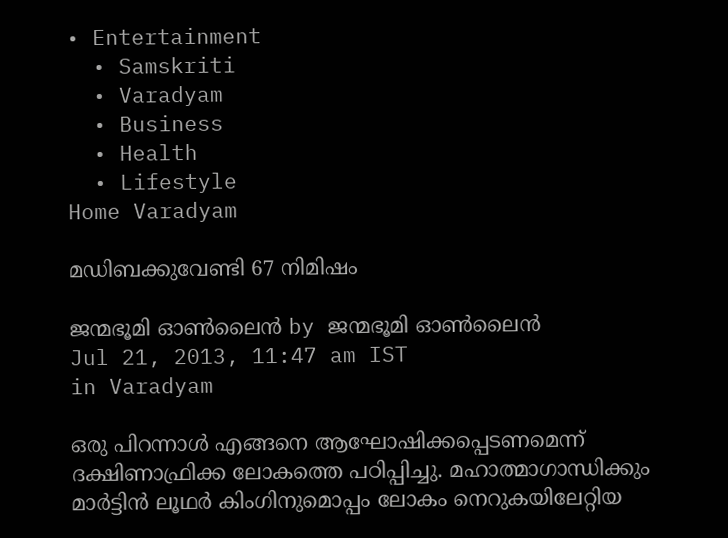• Entertainment
  • Samskriti
  • Varadyam
  • Business
  • Health
  • Lifestyle
Home Varadyam

മഡിബക്കുവേണ്ടി 67 നിമിഷം

ജന്മഭൂമി ഓണ്‍ലൈന്‍ by ജന്മഭൂമി ഓണ്‍ലൈന്‍
Jul 21, 2013, 11:47 am IST
in Varadyam

ഒരു പിറന്നാള്‍ എങ്ങനെ ആഘോഷിക്കപ്പെടണമെന്ന്‌ ദക്ഷിണാഫ്രിക്ക ലോകത്തെ പഠിപ്പിച്ചു. മഹാത്മാഗാന്ധിക്കും മാര്‍ട്ടിന്‍ ലൂഥര്‍ കിംഗിനുമൊപ്പം ലോകം നെറുകയിലേറ്റിയ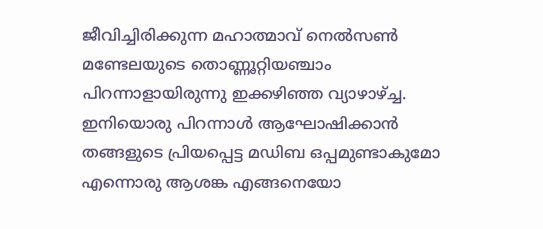ജീവിച്ചിരിക്കുന്ന മഹാത്മാവ്‌ നെല്‍സണ്‍ മണ്ടേലയുടെ തൊണ്ണൂറ്റിയഞ്ചാം പിറന്നാളായിരുന്നു ഇക്കഴിഞ്ഞ വ്യാഴാഴ്‌ച്ച. ഇനിയൊരു പിറന്നാള്‍ ആഘോഷിക്കാന്‍ തങ്ങളുടെ പ്രിയപ്പെട്ട മഡിബ ഒപ്പമുണ്ടാകുമോ എന്നൊരു ആശങ്ക എങ്ങനെയോ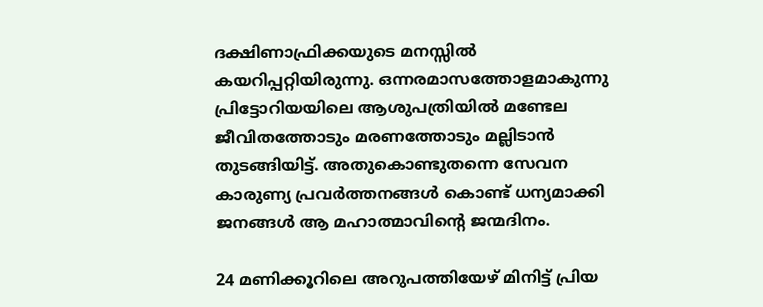ദക്ഷിണാഫ്രിക്കയുടെ മനസ്സില്‍ കയറിപ്പറ്റിയിരുന്നു. ഒന്നരമാസത്തോളമാകുന്നു പ്രിട്ടോറിയയിലെ ആശുപത്രിയില്‍ മണ്ടേല ജീവിതത്തോടും മരണത്തോടും മല്ലിടാന്‍ തുടങ്ങിയിട്ട്‌. അതുകൊണ്ടുതന്നെ സേവന കാരുണ്യ പ്രവര്‍ത്തനങ്ങള്‍ കൊണ്ട്‌ ധന്യമാക്കി ജനങ്ങള്‍ ആ മഹാത്മാവിന്റെ ജന്മദിനം.

24 മണിക്കൂറിലെ അറുപത്തിയേഴ്‌ മിനിട്ട്‌ പ്രിയ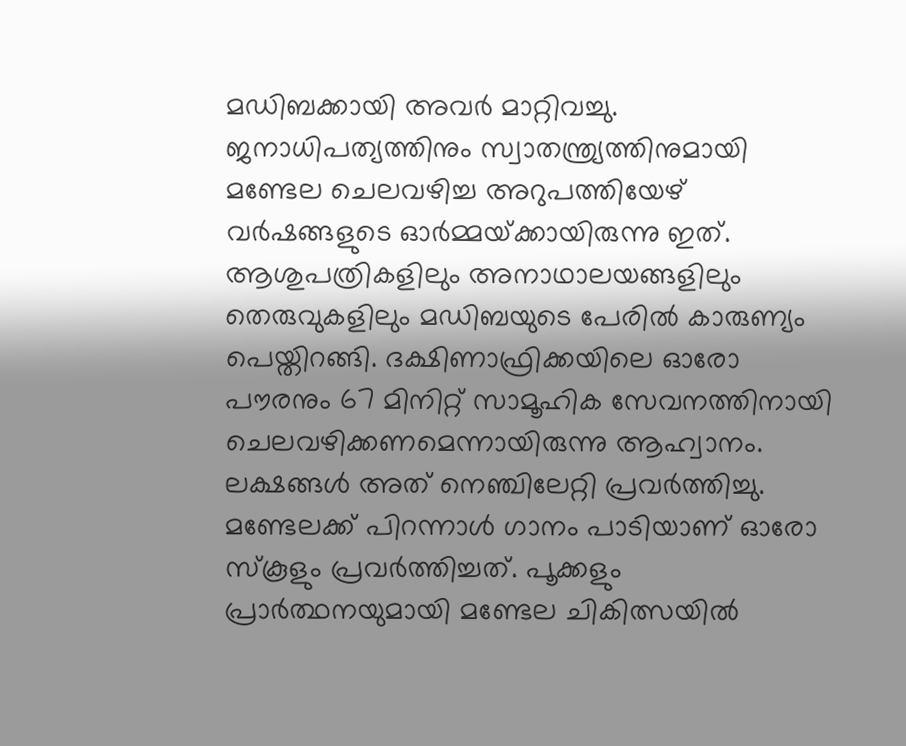മഡിബക്കായി അവര്‍ മാറ്റിവച്ചു. ജനാധിപത്യത്തിനും സ്വാതന്ത്ര്യത്തിനുമായി മണ്ടേല ചെലവഴിച്ച അറുപത്തിയേഴ്‌ വര്‍ഷങ്ങളുടെ ഓര്‍മ്മയ്‌ക്കായിരുന്നു ഇത്‌. ആശുപത്രികളിലും അനാഥാലയങ്ങളിലും തെരുവുകളിലും മഡിബയുടെ പേരില്‍ കാരുണ്യം പെയ്തിറങ്ങി. ദക്ഷിണാഫ്രിക്കയിലെ ഓരോ പൗരനും 67 മിനിറ്റ്‌ സാമൂഹിക സേവനത്തിനായി ചെലവഴിക്കണമെന്നായിരുന്നു ആഹ്വാനം. ലക്ഷങ്ങള്‍ അത്‌ നെഞ്ചിലേറ്റി പ്രവര്‍ത്തിച്ചു. മണ്ടേലക്ക്‌ പിറന്നാള്‍ ഗാനം പാടിയാണ്‌ ഓരോ സ്കൂളും പ്രവര്‍ത്തിച്ചത്‌. പൂക്കളും പ്രാര്‍ത്ഥനയുമായി മണ്ടേല ചികിത്സയില്‍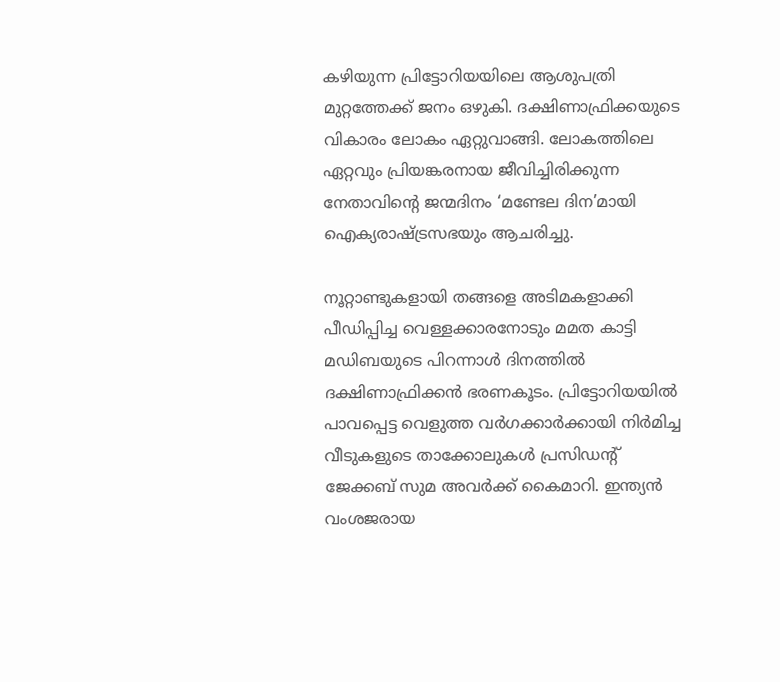കഴിയുന്ന പ്രിട്ടോറിയയിലെ ആശുപത്രി മുറ്റത്തേക്ക്‌ ജനം ഒഴുകി. ദക്ഷിണാഫ്രിക്കയുടെ വികാരം ലോകം ഏറ്റുവാങ്ങി. ലോകത്തിലെ ഏറ്റവും പ്രിയങ്കരനായ ജീവിച്ചിരിക്കുന്ന നേതാവിന്റെ ജന്മദിനം ‘മണ്ടേല ദിന’മായി ഐക്യരാഷ്‌ട്രസഭയും ആചരിച്ചു.

നൂറ്റാണ്ടുകളായി തങ്ങളെ അടിമകളാക്കി പീഡിപ്പിച്ച വെള്ളക്കാരനോടും മമത കാട്ടി മഡിബയുടെ പിറന്നാള്‍ ദിനത്തില്‍ ദക്ഷിണാഫ്രിക്കന്‍ ഭരണകൂടം. പ്രിട്ടോറിയയില്‍ പാവപ്പെട്ട വെളുത്ത വര്‍ഗക്കാര്‍ക്കായി നിര്‍മിച്ച വീടുകളുടെ താക്കോലുകള്‍ പ്രസിഡന്റ്‌ ജേക്കബ്‌ സുമ അവര്‍ക്ക്‌ കൈമാറി. ഇന്ത്യന്‍ വംശജരായ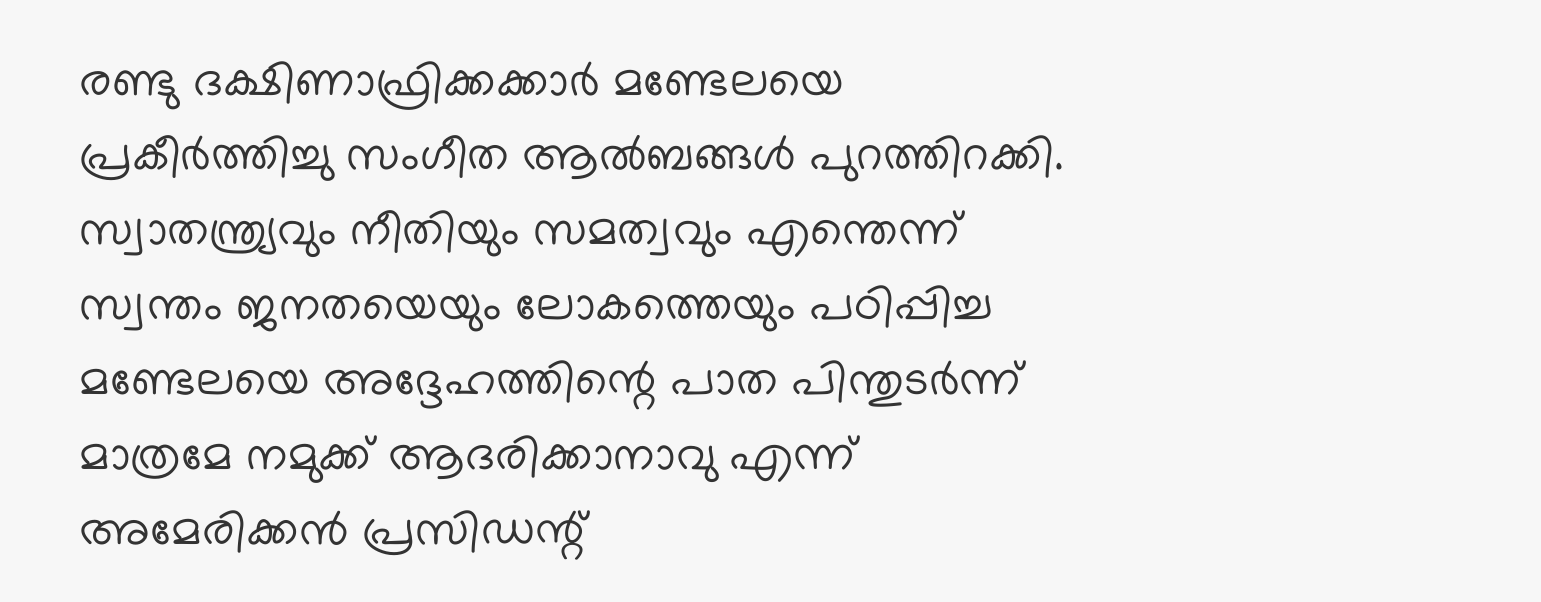രണ്ടു ദക്ഷിണാഫ്രിക്കക്കാര്‍ മണ്ടേലയെ പ്രകീര്‍ത്തിച്ചു സംഗീത ആല്‍ബങ്ങള്‍ പുറത്തിറക്കി. സ്വാതന്ത്ര്യവും നീതിയും സമത്വവും എന്തെന്ന്‌ സ്വന്തം ജനതയെയും ലോകത്തെയും പഠിപ്പിച്ച മണ്ടേലയെ അദ്ദേഹത്തിന്റെ പാത പിന്തുടര്‍ന്ന്‌ മാത്രമേ നമുക്ക്‌ ആദരിക്കാനാവു എന്ന്‌ അമേരിക്കന്‍ പ്രസിഡന്റ്‌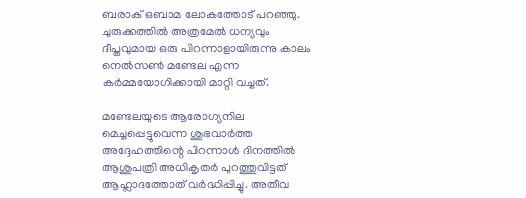ബരാക്‌ ഒബാമ ലോകത്തോട്‌ പറഞ്ഞു. ചുരുക്കത്തില്‍ അത്രമേല്‍ ധന്യവും ദീപ്തവുമായ ഒരു പിറന്നാളായിരുന്നു കാലം നെല്‍സണ്‍ മണ്ടേല എന്ന കര്‍മ്മയോഗിക്കായി മാറ്റി വച്ചത്‌.

മണ്ടേലയുടെ ആരോഗ്യനില മെച്ചപ്പെട്ടുവെന്ന ശുഭവാര്‍ത്ത അദ്ദേഹത്തിന്റെ പിറന്നാള്‍ ദിനത്തില്‍ ആശുപത്രി അധികൃതര്‍ പുറത്തുവിട്ടത്‌ ആഹ്ലാദത്തോത്‌ വര്‍ദ്ധിപ്പിച്ചു. അതീവ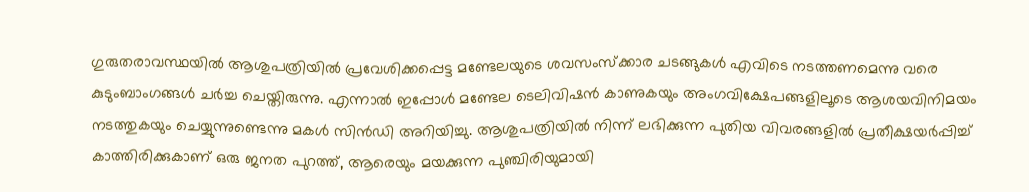ഗുരുതരാവസ്ഥയില്‍ ആശുപത്രിയില്‍ പ്രവേശിക്കപ്പെട്ട മണ്ടേലയുടെ ശവസംസ്ക്കാര ചടങ്ങുകള്‍ എവിടെ നടത്തണമെന്നു വരെ കുടുംബാംഗങ്ങള്‍ ചര്‍ച്ച ചെയ്തിരുന്നു. എന്നാല്‍ ഇപ്പോള്‍ മണ്ടേല ടെലിവിഷന്‍ കാണുകയും അംഗവിക്ഷേപങ്ങളിലൂടെ ആശയവിനിമയം നടത്തുകയും ചെയ്യുന്നുണ്ടെന്നു മകള്‍ സിന്‍ഡി അറിയിച്ചു. ആശുപത്രിയില്‍ നിന്ന്‌ ലഭിക്കുന്ന പുതിയ വിവരങ്ങളില്‍ പ്രതീക്ഷയര്‍പ്പിച്ച്‌ കാത്തിരിക്കുകാണ്‌ ഒരു ജനത പുറത്ത്‌, ആരെയും മയക്കുന്ന പുഞ്ചിരിയുമായി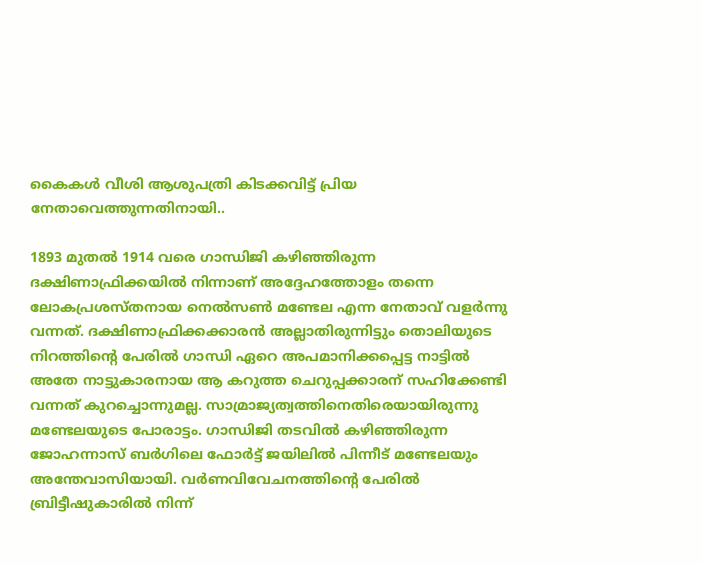കൈകള്‍ വീശി ആശുപത്രി കിടക്കവിട്ട്‌ പ്രിയ നേതാവെത്തുന്നതിനായി..

1893 മുതല്‍ 1914 വരെ ഗാന്ധിജി കഴിഞ്ഞിരുന്ന ദക്ഷിണാഫ്രിക്കയില്‍ നിന്നാണ്‌ അദ്ദേഹത്തോളം തന്നെ ലോകപ്രശസ്തനായ നെല്‍സണ്‍ മണ്ടേല എന്ന നേതാവ്‌ വളര്‍ന്നു വന്നത്‌. ദക്ഷിണാഫ്രിക്കക്കാരന്‍ അല്ലാതിരുന്നിട്ടും തൊലിയുടെ നിറത്തിന്റെ പേരില്‍ ഗാന്ധി ഏറെ അപമാനിക്കപ്പെട്ട നാട്ടില്‍ അതേ നാട്ടുകാരനായ ആ കറുത്ത ചെറുപ്പക്കാരന്‌ സഹിക്കേണ്ടി വന്നത്‌ കുറച്ചൊന്നുമല്ല. സാമ്രാജ്യത്വത്തിനെതിരെയായിരുന്നു മണ്ടേലയുടെ പോരാട്ടം. ഗാന്ധിജി തടവില്‍ കഴിഞ്ഞിരുന്ന ജോഹന്നാസ്‌ ബര്‍ഗിലെ ഫോര്‍ട്ട്‌ ജയിലില്‍ പിന്നീട്‌ മണ്ടേലയും അന്തേവാസിയായി. വര്‍ണവിവേചനത്തിന്റെ പേരില്‍ ബ്രിട്ടീഷുകാരില്‍ നിന്ന്‌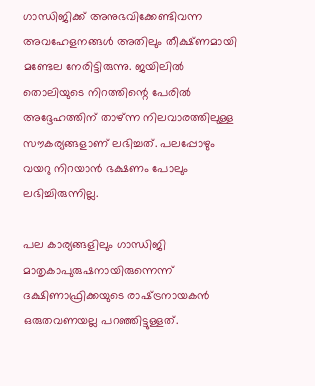ഗാന്ധിജിക്ക്‌ അനുഭവിക്കേണ്ടിവന്ന അവഹേളനങ്ങള്‍ അതിലും തീക്ഷ്ണമായി മണ്ടേല നേരിട്ടിരുന്നു. ജയിലില്‍ തൊലിയുടെ നിറത്തിന്റെ പേരില്‍ അദ്ദേഹത്തിന്‌ താഴ്‌ന്ന നിലവാരത്തിലുള്ള സൗകര്യങ്ങളാണ്‌ ലഭിച്ചത്‌. പലപ്പോഴും വയറു നിറയാന്‍ ഭക്ഷണം പോലും ലഭിച്ചിരുന്നില്ല.

പല കാര്യങ്ങളിലും ഗാന്ധിജി മാതൃകാപുരുഷനായിരുന്നെന്ന്‌ ദക്ഷിണാഫ്രിക്കയുടെ രാഷ്‌ട്രനായകന്‍ ഒരുതവണയല്ല പറഞ്ഞിട്ടുള്ളത്‌.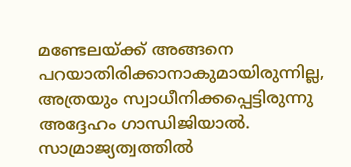മണ്ടേലയ്‌ക്ക്‌ അങ്ങനെ പറയാതിരിക്കാനാകുമായിരുന്നില്ല, അത്രയും സ്വാധീനിക്കപ്പെട്ടിരുന്നു അദ്ദേഹം ഗാന്ധിജിയാല്‍. സാമ്രാജ്യത്വത്തില്‍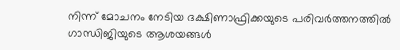നിന്ന്‌ മോചനം നേടിയ ദക്ഷിണാഫ്രിക്കയുടെ പരിവര്‍ത്തനത്തില്‍ ഗാന്ധിജിയുടെ ആശയങ്ങള്‍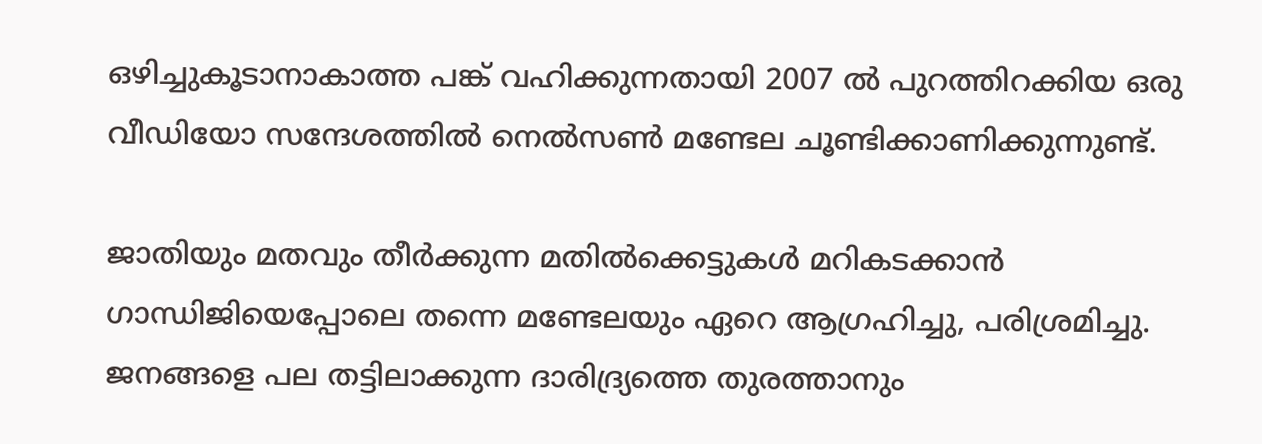ഒഴിച്ചുകൂടാനാകാത്ത പങ്ക്‌ വഹിക്കുന്നതായി 2007 ല്‍ പുറത്തിറക്കിയ ഒരു വീഡിയോ സന്ദേശത്തില്‍ നെല്‍സണ്‍ മണ്ടേല ചൂണ്ടിക്കാണിക്കുന്നുണ്ട്‌.

ജാതിയും മതവും തീര്‍ക്കുന്ന മതില്‍ക്കെട്ടുകള്‍ മറികടക്കാന്‍ ഗാന്ധിജിയെപ്പോലെ തന്നെ മണ്ടേലയും ഏറെ ആഗ്രഹിച്ചു, പരിശ്രമിച്ചു. ജനങ്ങളെ പല തട്ടിലാക്കുന്ന ദാരിദ്ര്യത്തെ തുരത്താനും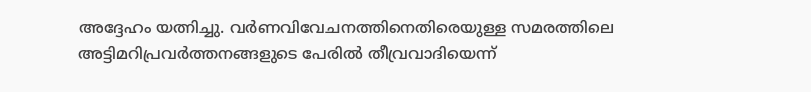അദ്ദേഹം യത്നിച്ചു. വര്‍ണവിവേചനത്തിനെതിരെയുള്ള സമരത്തിലെ അട്ടിമറിപ്രവര്‍ത്തനങ്ങളുടെ പേരില്‍ തീവ്രവാദിയെന്ന്‌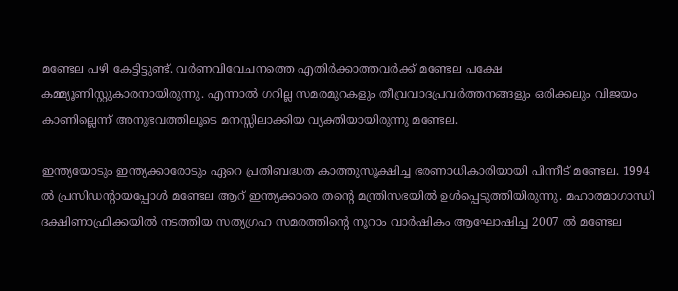മണ്ടേല പഴി കേട്ടിട്ടുണ്ട്‌. വര്‍ണവിവേചനത്തെ എതിര്‍ക്കാത്തവര്‍ക്ക്‌ മണ്ടേല പക്ഷേ കമ്മ്യൂണിസ്റ്റുകാരനായിരുന്നു. എന്നാല്‍ ഗറില്ല സമരമുറകളും തീവ്രവാദപ്രവര്‍ത്തനങ്ങളും ഒരിക്കലും വിജയം കാണില്ലെന്ന്‌ അനുഭവത്തിലൂടെ മനസ്സിലാക്കിയ വ്യക്തിയായിരുന്നു മണ്ടേല.

ഇന്ത്യയോടും ഇന്ത്യക്കാരോടും ഏറെ പ്രതിബദ്ധത കാത്തുസൂക്ഷിച്ച ഭരണാധികാരിയായി പിന്നീട്‌ മണ്ടേല. 1994 ല്‍ പ്രസിഡന്റായപ്പോള്‍ മണ്ടേല ആറ്‌ ഇന്ത്യക്കാരെ തന്റെ മന്ത്രിസഭയില്‍ ഉള്‍പ്പെടുത്തിയിരുന്നു. മഹാത്മാഗാന്ധി ദക്ഷിണാഫ്രിക്കയില്‍ നടത്തിയ സത്യഗ്രഹ സമരത്തിന്റെ നൂറാം വാര്‍ഷികം ആഘോഷിച്ച 2007 ല്‍ മണ്ടേല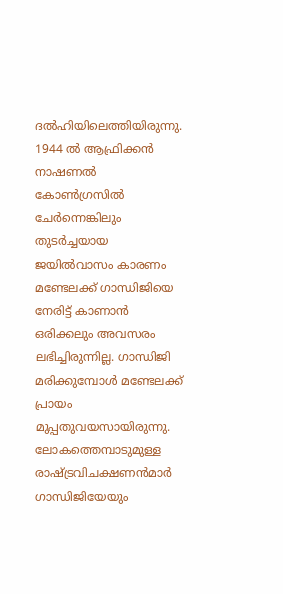ദല്‍ഹിയിലെത്തിയിരുന്നു. 1944 ല്‍ ആഫ്രിക്കന്‍ നാഷണല്‍ കോണ്‍ഗ്രസില്‍ ചേര്‍ന്നെങ്കിലും തുടര്‍ച്ചയായ ജയില്‍വാസം കാരണം മണ്ടേലക്ക്‌ ഗാന്ധിജിയെ നേരിട്ട്‌ കാണാന്‍ ഒരിക്കലും അവസരം ലഭിച്ചിരുന്നില്ല. ഗാന്ധിജി മരിക്കുമ്പോള്‍ മണ്ടേലക്ക്‌ പ്രായം മുപ്പതുവയസായിരുന്നു. ലോകത്തെമ്പാടുമുള്ള രാഷ്‌ട്രവിചക്ഷണന്‍മാര്‍ ഗാന്ധിജിയേയും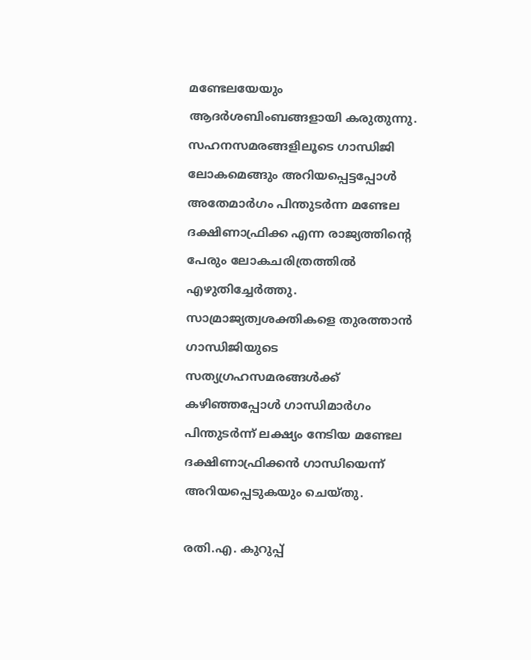മണ്ടേലയേയും ആദര്‍ശബിംബങ്ങളായി കരുതുന്നു. സഹനസമരങ്ങളിലൂടെ ഗാന്ധിജി ലോകമെങ്ങും അറിയപ്പെട്ടപ്പോള്‍ അതേമാര്‍ഗം പിന്തുടര്‍ന്ന മണ്ടേല ദക്ഷിണാഫ്രിക്ക എന്ന രാജ്യത്തിന്റെ പേരും ലോകചരിത്രത്തില്‍ എഴുതിച്ചേര്‍ത്തു. സാമ്രാജ്യത്വശക്തികളെ തുരത്താന്‍ ഗാന്ധിജിയുടെ സത്യഗ്രഹസമരങ്ങള്‍ക്ക്‌ കഴിഞ്ഞപ്പോള്‍ ഗാന്ധിമാര്‍ഗം പിന്തുടര്‍ന്ന്‌ ലക്ഷ്യം നേടിയ മണ്ടേല ദക്ഷിണാഫ്രിക്കന്‍ ഗാന്ധിയെന്ന്‌ അറിയപ്പെടുകയും ചെയ്തു.

രതി.എ. കുറുപ്പ്‌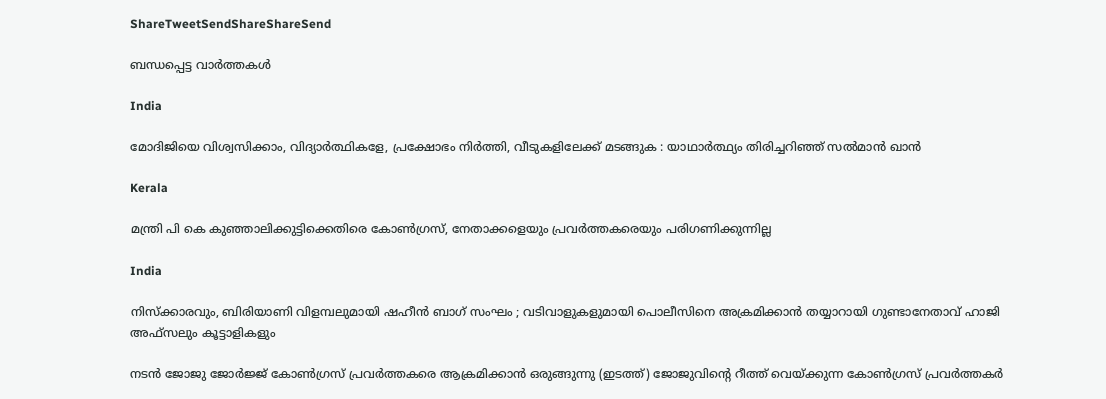ShareTweetSendShareShareSend

ബന്ധപ്പെട്ട വാര്‍ത്തകള്‍

India

മോദിജിയെ വിശ്വസിക്കാം, വിദ്യാര്‍ത്ഥികളേ, പ്രക്ഷോഭം നിര്‍ത്തി, വീടുകളിലേക്ക് മടങ്ങുക : യാഥാര്‍ത്ഥ്യം തിരിച്ചറിഞ്ഞ് സല്‍മാന്‍ ഖാന്‍

Kerala

മന്ത്രി പി കെ കുഞ്ഞാലിക്കുട്ടിക്കെതിരെ കോണ്‍ഗ്രസ്, നേതാക്കളെയും പ്രവര്‍ത്തകരെയും പരിഗണിക്കുന്നില്ല

India

നിസ്ക്കാരവും, ബിരിയാണി വിളമ്പലുമായി ഷഹീൻ ബാഗ് സംഘം ; വടിവാളുകളുമായി പൊലീസിനെ അക്രമിക്കാൻ തയ്യാറായി ഗുണ്ടാനേതാവ് ഹാജി അഫ്സലും കൂട്ടാളികളും

നടന്‍ ജോജു ജോര്‍ജ്ജ് കോണ്‍ഗ്രസ് പ്രവര്‍ത്തകരെ ആക്രമിക്കാന്‍ ഒരുങ്ങുന്നു (ഇടത്ത്) ജോജുവിന്‍റെ റീത്ത് വെയ്ക്കുന്ന കോണ്‍ഗ്രസ് പ്രവര്‍ത്തകര്‍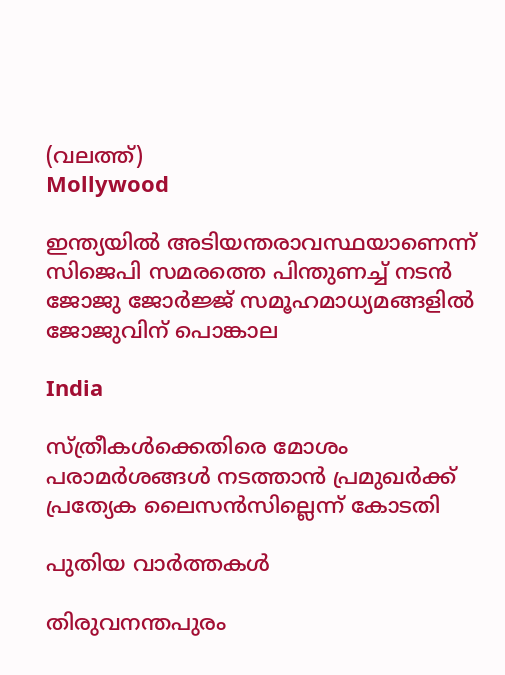(വലത്ത്)
Mollywood

ഇന്ത്യയില്‍ അടിയന്തരാവസ്ഥയാണെന്ന് സിജെപി സമരത്തെ പിന്തുണച്ച് നടന്‍ ജോജു ജോര്‍ജ്ജ് സമൂഹമാധ്യമങ്ങളില്‍ ജോജുവിന് പൊങ്കാല

India

സ്ത്രീകള്‍ക്കെതിരെ മോശം പരാമര്‍ശങ്ങള്‍ നടത്താന്‍ പ്രമുഖര്‍ക്ക് പ്രത്യേക ലൈസന്‍സില്ലെന്ന് കോടതി

പുതിയ വാര്‍ത്തകള്‍

തിരുവനന്തപുരം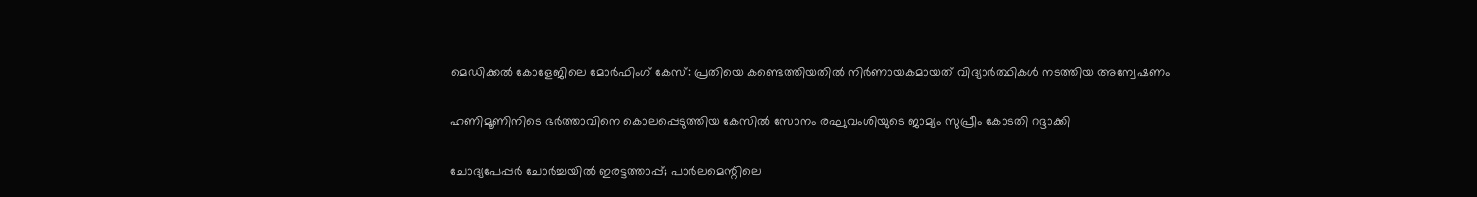മെഡിക്കല്‍ കോളേജിലെ മോര്‍ഫിംഗ് കേസ്: പ്രതിയെ കണ്ടെത്തിയതില്‍ നിര്‍ണായകമായത് വിദ്യാര്‍ത്ഥികള്‍ നടത്തിയ അന്വേഷണം

ഹണിമൂണിനിടെ ഭര്‍ത്താവിനെ കൊലപ്പെടുത്തിയ കേസില്‍ സോനം രഘുവംശിയുടെ ജാമ്യം സുപ്രീം കോടതി റദ്ദാക്കി

ചോദ്യപേപ്പര്‍ ചോര്‍ച്ചയില്‍ ഇരട്ടത്താപ്പ്; പാര്‍ലമെന്റിലെ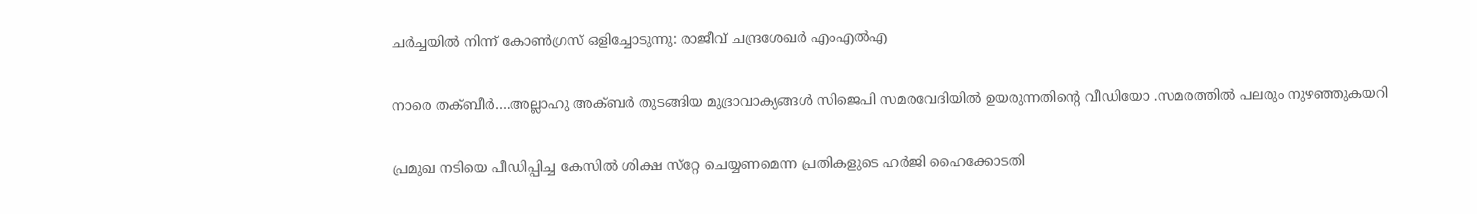ചര്‍ച്ചയില്‍ നിന്ന് കോണ്‍ഗ്രസ് ഒളിച്ചോടുന്നു: രാജീവ് ചന്ദ്രശേഖര്‍ എംഎല്‍എ

നാരെ തക്ബീര്‍….അല്ലാഹു അക്ബര്‍ തുടങ്ങിയ മുദ്രാവാക്യങ്ങള്‍ സിജെപി സമരവേദിയില്‍ ഉയരുന്നതിന്റെ വീഡിയോ .സമരത്തില്‍ പലരും നുഴഞ്ഞുകയറി

പ്രമുഖ നടിയെ പീഡിപ്പിച്ച കേസില്‍ ശിക്ഷ സ്‌റ്റേ ചെയ്യണമെന്ന പ്രതികളുടെ ഹര്‍ജി ഹൈക്കോടതി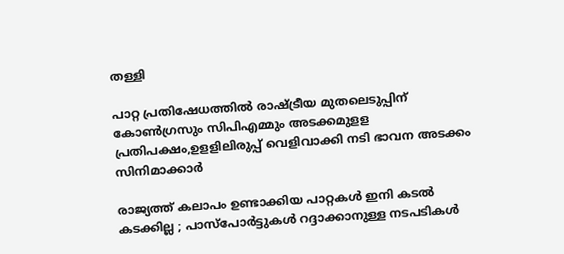തള്ളി

പാറ്റ പ്രതിഷേധത്തില്‍ രാഷ്‌ട്രീയ മുതലെടുപ്പിന് കോണ്‍ഗ്രസും സിപിഎമ്മും അടക്കമുളള പ്രതിപക്ഷം,ഉളളിലിരുപ്പ് വെളിവാക്കി നടി ഭാവന അടക്കം സിനിമാക്കാര്‍

രാജ്യത്ത് കലാപം ഉണ്ടാക്കിയ പാറ്റകൾ ഇനി കടൽ കടക്കില്ല ; പാസ്പോർട്ടുകൾ റദ്ദാക്കാനുള്ള നടപടികൾ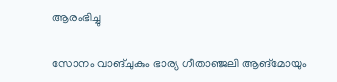ആരംഭിച്ചു

സോനം വാങ്ചുകും ഭാര്യ ഗീതാഞ്ജലി ആങ്മോയും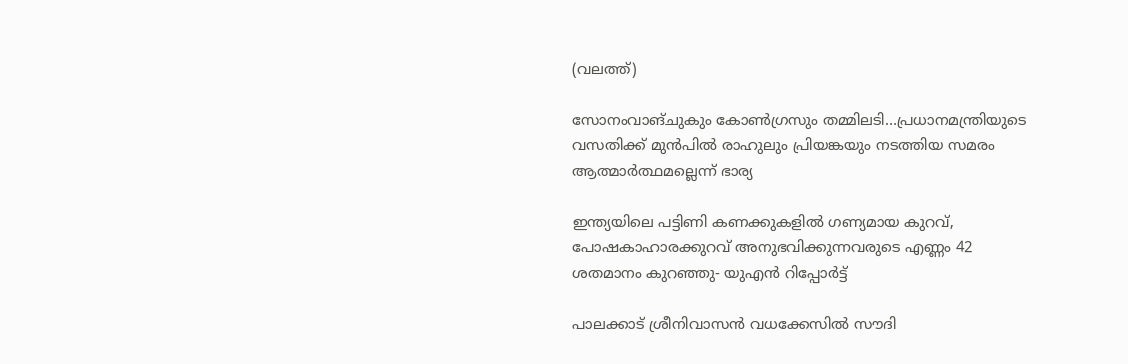(വലത്ത്)

സോനംവാങ്ചുകും കോണ്‍ഗ്രസും തമ്മിലടി…പ്രധാനമന്ത്രിയുടെ വസതിക്ക് മുന്‍പില്‍ രാഹുലും പ്രിയങ്കയും നടത്തിയ സമരം ആത്മാര്‍ത്ഥമല്ലെന്ന് ഭാര്യ

ഇന്ത്യയിലെ പട്ടിണി കണക്കുകളിൽ ഗണ്യമായ കുറവ്, പോഷകാഹാരക്കുറവ് അനുഭവിക്കുന്നവരുടെ എണ്ണം 42 ശതമാനം കുറഞ്ഞു- യുഎൻ റിപ്പോർട്ട്

പാലക്കാട് ശ്രീനിവാസന്‍ വധക്കേസിൽ സൗദി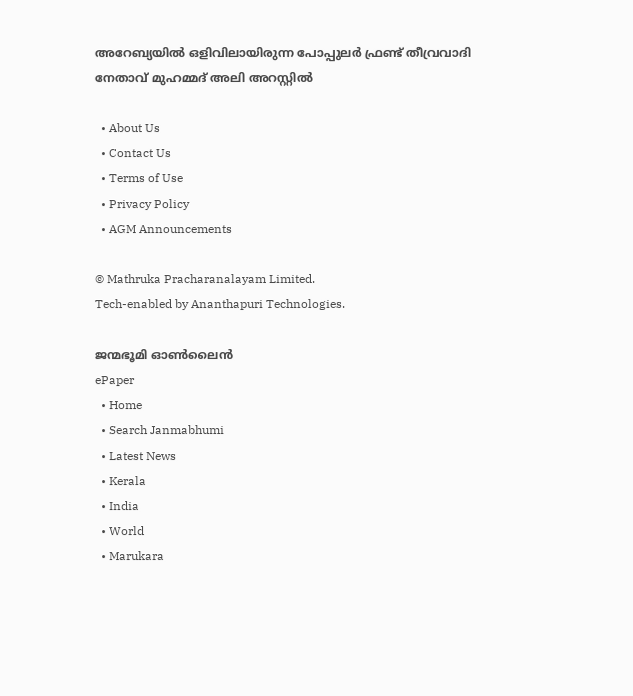അറേബ്യയില്‍ ഒളിവിലായിരുന്ന പോപ്പുലർ ഫ്രണ്ട് തീവ്രവാദി നേതാവ് മുഹമ്മദ് അലി അറസ്റ്റില്‍

  • About Us
  • Contact Us
  • Terms of Use
  • Privacy Policy
  • AGM Announcements

© Mathruka Pracharanalayam Limited.
Tech-enabled by Ananthapuri Technologies.

ജന്മഭൂമി ഓണ്‍ലൈന്‍
ePaper
  • Home
  • Search Janmabhumi
  • Latest News
  • Kerala
  • India
  • World
  • Marukara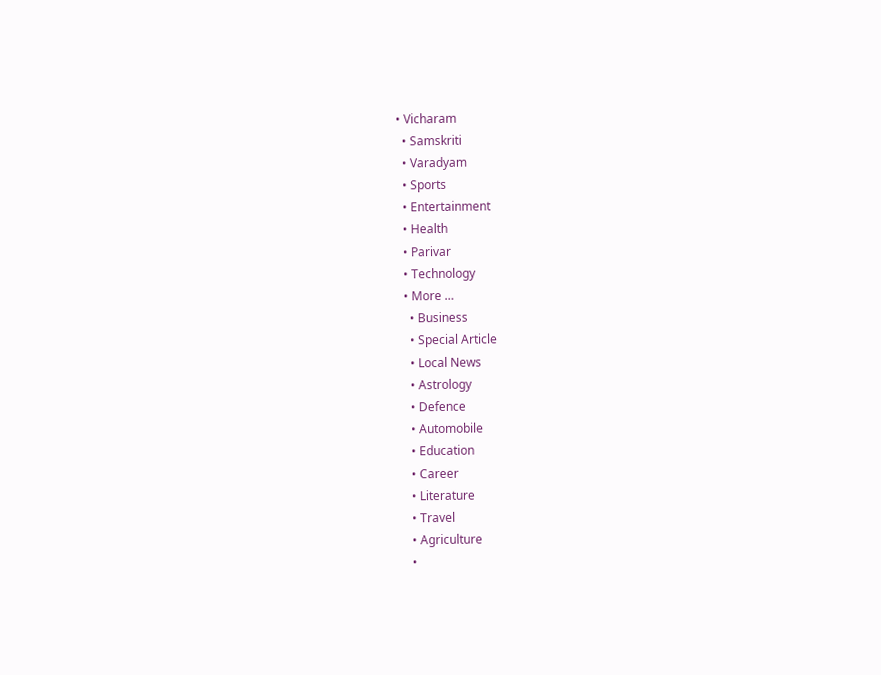• Vicharam
  • Samskriti
  • Varadyam
  • Sports
  • Entertainment
  • Health
  • Parivar
  • Technology
  • More …
    • Business
    • Special Article
    • Local News
    • Astrology
    • Defence
    • Automobile
    • Education
    • Career
    • Literature
    • Travel
    • Agriculture
    •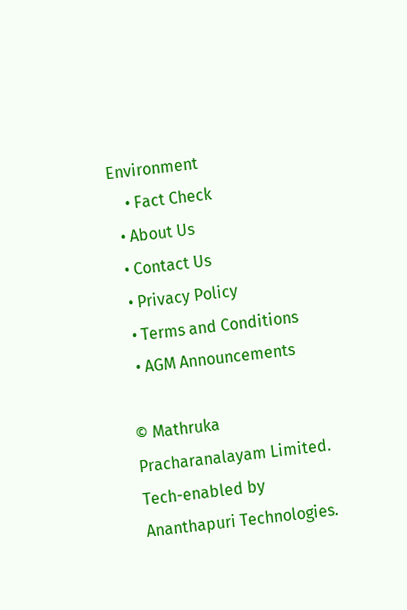Environment
    • Fact Check
  • About Us
  • Contact Us
  • Privacy Policy
  • Terms and Conditions
  • AGM Announcements

© Mathruka Pracharanalayam Limited.
Tech-enabled by Ananthapuri Technologies.